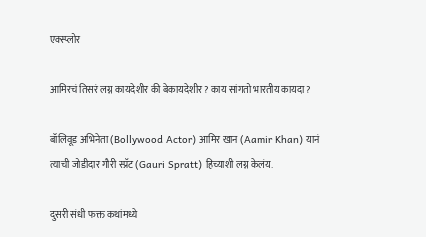एक्स्प्लोर

आमिरचं तिसरं लग्न कायदेशीर की बेकायदेशीर? काय सांगतो भारतीय कायदा?

बॉलिवूड अभिनेता (Bollywood Actor) आमिर खान (Aamir Khan) यानं त्याची जोडीदार गौरी स्प्रॅट (Gauri Spratt) हिच्याशी लग्न केलंय.

दुसरी संधी फक्त कथांमध्ये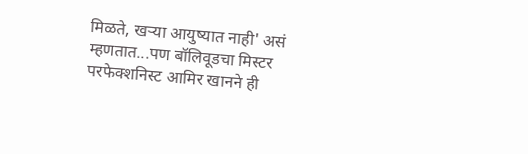मिळते, खऱ्या आयुष्यात नाही' असं म्हणतात...पण बॉलिवूडचा मिस्टर परफेक्शनिस्ट आमिर खानने ही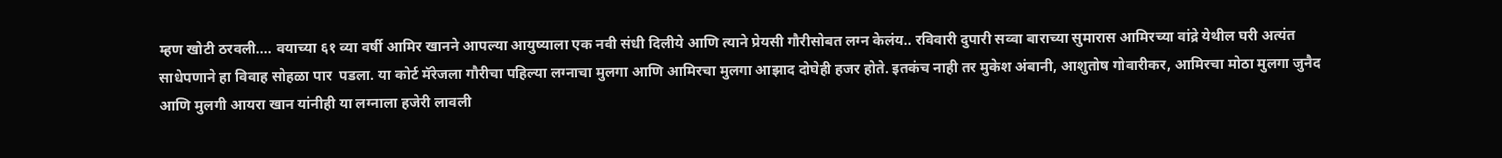म्हण खोटी ठरवली.... वयाच्या ६१ व्या वर्षी आमिर खानने आपल्या आयुष्याला एक नवी संधी दिलीये आणि त्याने प्रेयसी गौरीसोबत लग्न केलंय.. रविवारी दुपारी सव्वा बाराच्या सुमारास आमिरच्या वांद्रे येथील घरी अत्यंत साधेपणाने हा विवाह सोहळा पार  पडला. या कोर्ट मॅरेजला गौरीचा पहिल्या लग्नाचा मुलगा आणि आमिरचा मुलगा आझाद दोघेही हजर होते. इतकंच नाही तर मुकेश अंबानी, आशुतोष गोवारीकर, आमिरचा मोठा मुलगा जुनैद आणि मुलगी आयरा खान यांनीही या लग्नाला हजेरी लावली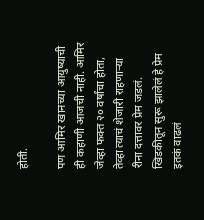होती.

पण आमिर खानच्या आयुष्याची ही कहाणी आजची नाही. आमिर जेव्हा फक्त २० वर्षांचा होता, तेव्हा त्याचं शेजारी राहणाऱ्या रीना दत्तावर प्रेम जडलं. खिडकीतून सुरू झालेलं हे प्रेम इतकं वाढलं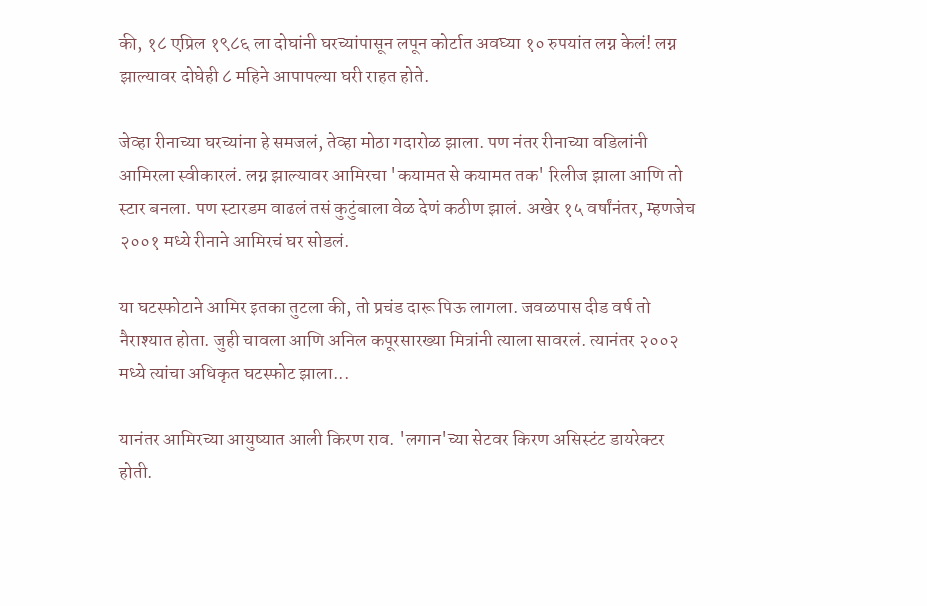की, १८ एप्रिल १९८६ ला दोघांनी घरच्यांपासून लपून कोर्टात अवघ्या १० रुपयांत लग्न केलं! लग्न झाल्यावर दोघेही ८ महिने आपापल्या घरी राहत होते.

जेव्हा रीनाच्या घरच्यांना हे समजलं, तेव्हा मोठा गदारोळ झाला. पण नंतर रीनाच्या वडिलांनी आमिरला स्वीकारलं. लग्न झाल्यावर आमिरचा 'कयामत से कयामत तक' रिलीज झाला आणि तो स्टार बनला. पण स्टारडम वाढलं तसं कुटुंबाला वेळ देणं कठीण झालं. अखेर १५ वर्षांनंतर, म्हणजेच २००१ मध्ये रीनाने आमिरचं घर सोडलं.

या घटस्फोटाने आमिर इतका तुटला की, तो प्रचंड दारू पिऊ लागला. जवळपास दीड वर्ष तो नैराश्यात होता. जुही चावला आणि अनिल कपूरसारख्या मित्रांनी त्याला सावरलं. त्यानंतर २००२ मध्ये त्यांचा अधिकृत घटस्फोट झाला...

यानंतर आमिरच्या आयुष्यात आली किरण राव. 'लगान'च्या सेटवर किरण असिस्टंट डायरेक्टर होती.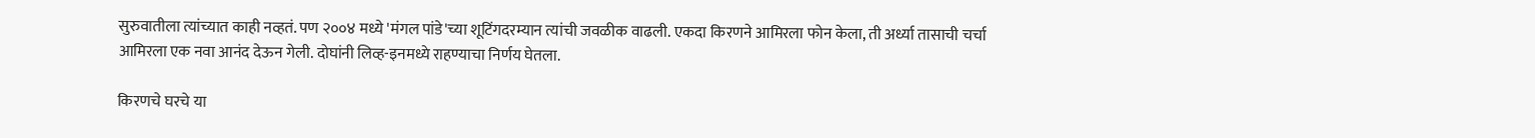सुरुवातीला त्यांच्यात काही नव्हतं. पण २००४ मध्ये 'मंगल पांडे'च्या शूटिंगदरम्यान त्यांची जवळीक वाढली. एकदा किरणने आमिरला फोन केला, ती अर्ध्या तासाची चर्चा आमिरला एक नवा आनंद देऊन गेली. दोघांनी लिव्ह-इनमध्ये राहण्याचा निर्णय घेतला.

किरणचे घरचे या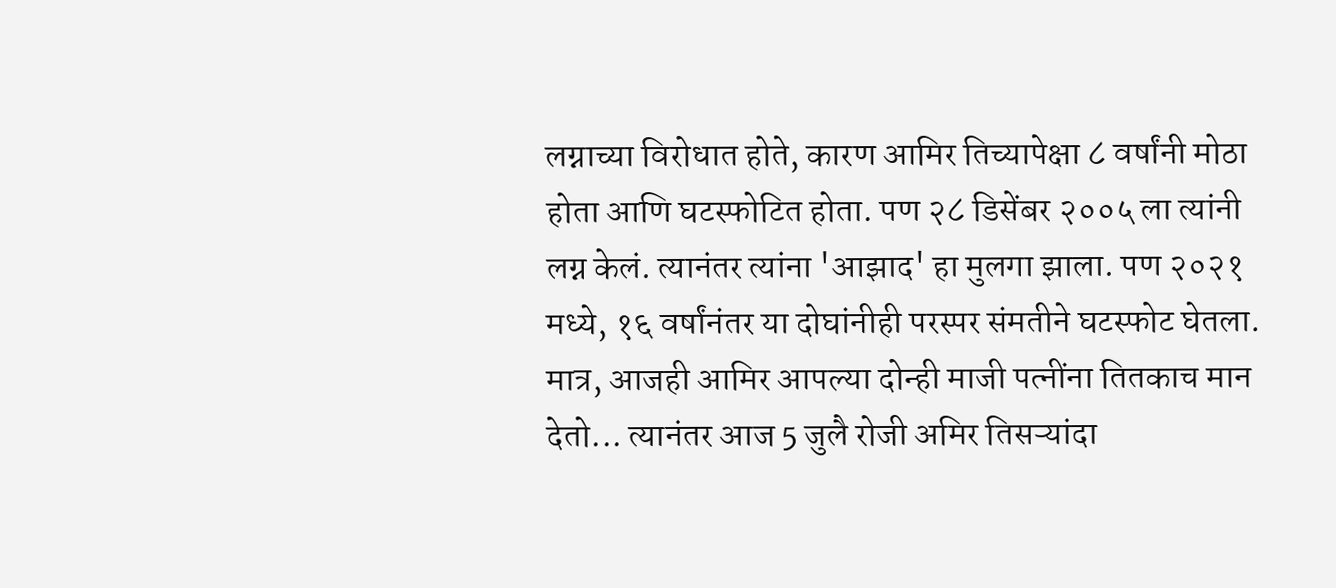लग्नाच्या विरोधात होते, कारण आमिर तिच्यापेक्षा ८ वर्षांनी मोठा होता आणि घटस्फोटित होता. पण २८ डिसेंबर २००५ ला त्यांनी  लग्न केलं. त्यानंतर त्यांना 'आझाद' हा मुलगा झाला. पण २०२१ मध्ये, १६ वर्षांनंतर या दोघांनीही परस्पर संमतीने घटस्फोट घेतला. मात्र, आजही आमिर आपल्या दोन्ही माजी पत्नींना तितकाच मान देतो... त्यानंतर आज 5 जुलै रोजी अमिर तिसऱ्यांदा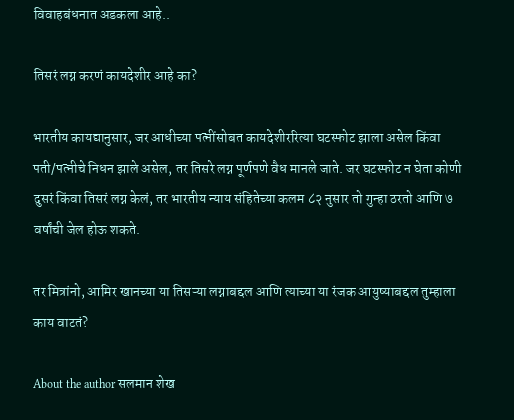विवाहबंधनात अडकला आहे..

तिसरं लग्न करणं कायदेशीर आहे का?

भारतीय कायद्यानुसार, जर आधीच्या पत्नींसोबत कायदेशीररित्या घटस्फोट झाला असेल किंवा पती/पत्नीचे निधन झाले असेल, तर तिसरे लग्न पूर्णपणे वैध मानले जाते. जर घटस्फोट न घेता कोणी दुसरं किंवा तिसरं लग्न केलं, तर भारतीय न्याय संहितेच्या कलम ८२ नुसार तो गुन्हा ठरतो आणि ७ वर्षांची जेल होऊ शकते.

तर मित्रांनो, आमिर खानच्या या तिसऱ्या लग्नाबद्दल आणि त्याच्या या रंजक आयुष्याबद्दल तुम्हाला काय वाटतं?

About the author सलमान शेख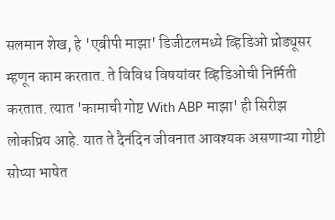सलमान शेख, हे 'एबीपी माझा' डिजीटलमध्ये व्हिडिओ प्रोड्यूसर म्हणून काम करतात. ते विविध विषयांवर व्हिडिओची निर्मिती करतात. त्यात 'कामाची गोष्ट With ABP माझा' ही सिरीझ लोकप्रिय आहे. यात ते दैनंदिन जीवनात आवश्यक असणाऱ्या गोष्टी सोप्या भाषेत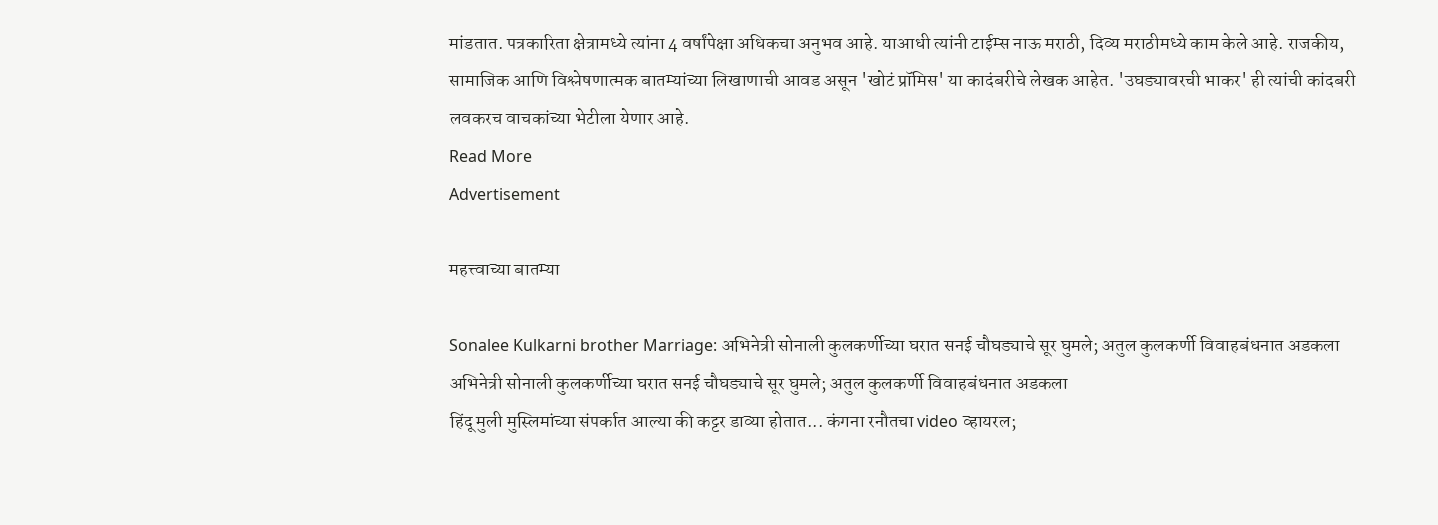मांडतात. पत्रकारिता क्षेत्रामध्ये त्यांना 4 वर्षांपेक्षा अधिकचा अनुभव आहे. याआधी त्यांनी टाईम्स नाऊ मराठी, दिव्य मराठीमध्ये काम केले आहे. राजकीय, सामाजिक आणि विश्लेषणात्मक बातम्यांच्या लिखाणाची आवड असून 'खोटं प्रॉमिस' या कादंबरीचे लेखक आहेत. 'उघड्यावरची भाकर' ही त्यांची कांदबरी लवकरच वाचकांच्या भेटीला येणार आहे.
Read More
Advertisement

महत्त्वाच्या बातम्या

Sonalee Kulkarni brother Marriage: अभिनेत्री सोनाली कुलकर्णीच्या घरात सनई चौघड्याचे सूर घुमले; अतुल कुलकर्णी विवाहबंधनात अडकला
अभिनेत्री सोनाली कुलकर्णीच्या घरात सनई चौघड्याचे सूर घुमले; अतुल कुलकर्णी विवाहबंधनात अडकला
हिंदू मुली मुस्लिमांच्या संपर्कात आल्या की कट्टर डाव्या होतात... कंगना रनौतचा video व्हायरल;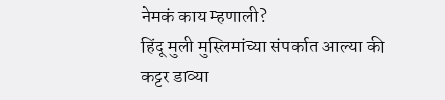नेमकं काय म्हणाली?
हिंदू मुली मुस्लिमांच्या संपर्कात आल्या की कट्टर डाव्या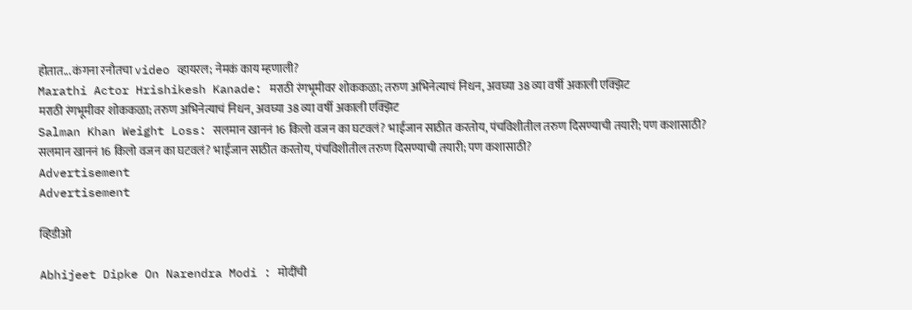होतात... कंगना रनौतचा video व्हायरल; नेमकं काय म्हणाली?
Marathi Actor Hrishikesh Kanade: मराठी रंगभूमीवर शोककळा; तरुण अभिनेत्याचं निधन, अवघ्या 38 व्या वर्षी अकाली एक्झिट
मराठी रंगभूमीवर शोककळा; तरुण अभिनेत्याचं निधन, अवघ्या 38 व्या वर्षी अकाली एक्झिट
Salman Khan Weight Loss: सलमान खाननं 16 किलो वजन का घटवलं? भाईजान साठीत करतोय, पंचविशीतील तरुण दिसण्याची तयारी; पण कशासाठी?
सलमान खाननं 16 किलो वजन का घटवलं? भाईजान साठीत करतोय, पंचविशीतील तरुण दिसण्याची तयारी; पण कशासाठी?
Advertisement
Advertisement

व्हिडीओ

Abhijeet Dipke On Narendra Modi : मोदींची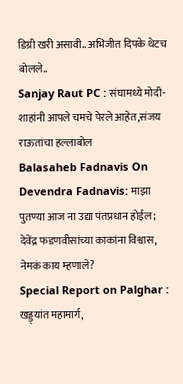डिग्री खरी असावी.. अभिजीत दिपके थेटच बोलले..
Sanjay Raut PC : संघामध्ये मोदी-शाहांनी आपले चमचे पेरले आहेत,संजय राऊतांचा हल्लाबोल
Balasaheb Fadnavis On Devendra Fadnavis: माझा पुतण्या आज ना उद्या पंतप्रधान होईल; देवेंद्र फडणवीसांच्या काकांना विश्वास, नेमकं काय म्हणाले?
Special Report on Palghar : खड्ड्यांत महामार्ग,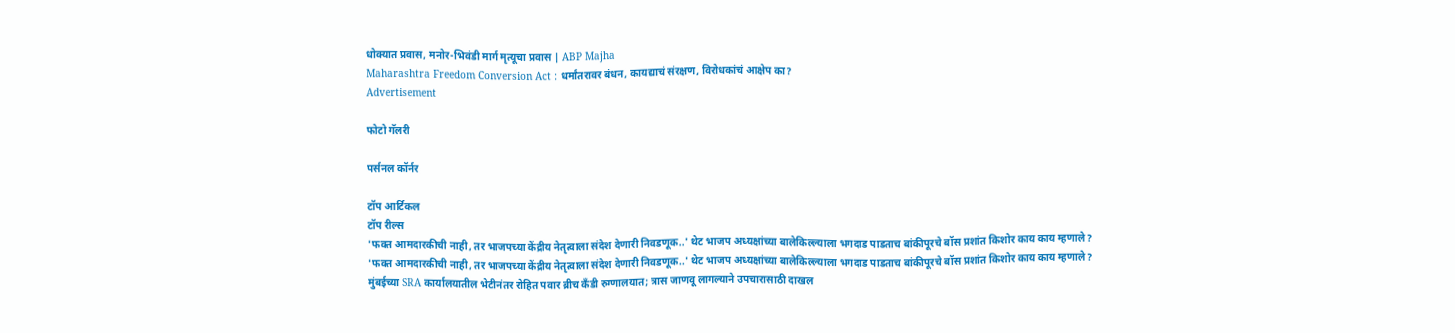धोक्यात प्रवास, मनोर-भिवंडी मार्ग मृत्यूचा प्रवास | ABP Majha
Maharashtra Freedom Conversion Act : धर्मांतरावर बंधन, कायद्याचं संरक्षण, विरोधकांचं आक्षेप का?
Advertisement

फोटो गॅलरी

पर्सनल कॉर्नर

टॉप आर्टिकल
टॉप रील्स
'फक्त आमदारकीची नाही, तर भाजपच्या केंद्रीय नेतृत्वाला संदेश देणारी निवडणूक..' थेट भाजप अध्यक्षांच्या बालेकिल्ल्याला भगदाड पाडताच बांकीपूरचे बॉस प्रशांत किशोर काय काय म्हणाले?
'फक्त आमदारकीची नाही, तर भाजपच्या केंद्रीय नेतृत्वाला संदेश देणारी निवडणूक..' थेट भाजप अध्यक्षांच्या बालेकिल्ल्याला भगदाड पाडताच बांकीपूरचे बॉस प्रशांत किशोर काय काय म्हणाले?
मुंबईच्या SRA कार्यालयातील भेटीनंतर रोहित पवार ब्रीच कँडी रुग्णालयात; त्रास जाणवू लागल्याने उपचारासाठी दाखल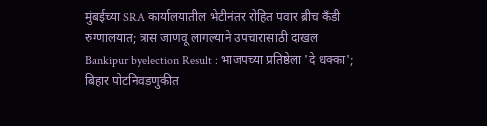मुंबईच्या SRA कार्यालयातील भेटीनंतर रोहित पवार ब्रीच कँडी रुग्णालयात; त्रास जाणवू लागल्याने उपचारासाठी दाखल
Bankipur byelection Result : भाजपच्या प्रतिष्ठेला 'दे धक्का'; बिहार पोटनिवडणुकीत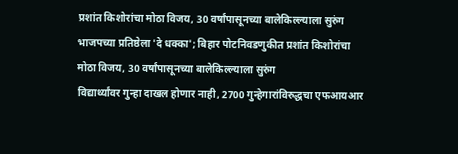प्रशांत किशोरांचा मोठा विजय, 30 वर्षांपासूनच्या बालेकिल्ल्याला सुरुंग
भाजपच्या प्रतिष्ठेला 'दे धक्का'; बिहार पोटनिवडणुकीत प्रशांत किशोरांचा मोठा विजय, 30 वर्षांपासूनच्या बालेकिल्ल्याला सुरुंग
विद्यार्थ्यांवर गुन्हा दाखल होणार नाही, 2700 गुन्हेगारांविरुद्धचा एफआयआर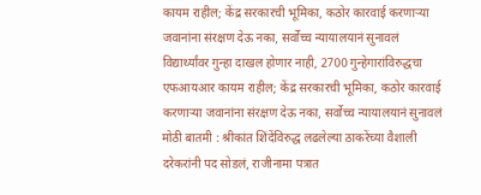कायम राहील; केंद्र सरकारची भूमिका, कठोर कारवाई करणाऱ्या जवानांना संरक्षण देऊ नका, सर्वोच्च न्यायालयानं सुनावलं
विद्यार्थ्यांवर गुन्हा दाखल होणार नाही, 2700 गुन्हेगारांविरुद्धचा एफआयआर कायम राहील; केंद्र सरकारची भूमिका, कठोर कारवाई करणाऱ्या जवानांना संरक्षण देऊ नका, सर्वोच्च न्यायालयानं सुनावलं
मोठी बातमी : श्रीकांत शिंदेंविरुद्ध लढलेल्या ठाकरेंच्या वैशाली दरेकरांनी पद सोडलं, राजीनामा पत्रात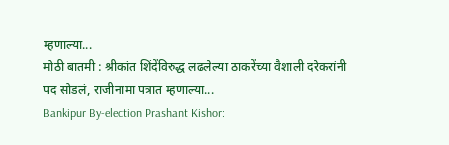म्हणाल्या...
मोठी बातमी : श्रीकांत शिंदेंविरुद्ध लढलेल्या ठाकरेंच्या वैशाली दरेकरांनी पद सोडलं, राजीनामा पत्रात म्हणाल्या...
Bankipur By-election Prashant Kishor: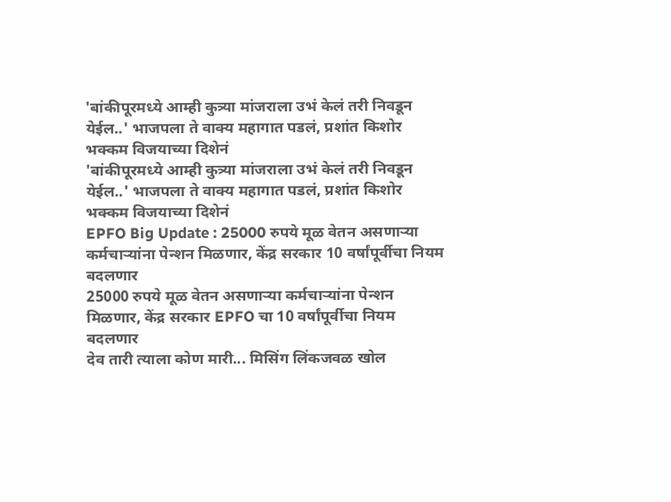'बांकीपूरमध्ये आम्ही कुत्र्या मांजराला उभं केलं तरी निवडून येईल..' भाजपला ते वाक्य महागात पडलं, प्रशांत किशोर भक्कम विजयाच्या दिशेनं
'बांकीपूरमध्ये आम्ही कुत्र्या मांजराला उभं केलं तरी निवडून येईल..' भाजपला ते वाक्य महागात पडलं, प्रशांत किशोर भक्कम विजयाच्या दिशेनं
EPFO Big Update : 25000 रुपये मूळ वेतन असणाऱ्या कर्मचाऱ्यांना पेन्शन मिळणार, केंद्र सरकार 10 वर्षांपूर्वीचा नियम बदलणार
25000 रुपये मूळ वेतन असणाऱ्या कर्मचाऱ्यांना पेन्शन मिळणार, केंद्र सरकार EPFO चा 10 वर्षांपूर्वीचा नियम बदलणार
देव तारी त्याला कोण मारी... मिसिंग लिंकजवळ खोल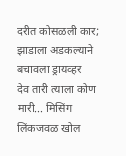दरीत कोसळली कार; झाडाला अडकल्याने बचावला ड्रायव्हर
देव तारी त्याला कोण मारी... मिसिंग लिंकजवळ खोल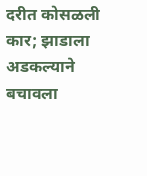दरीत कोसळली कार; झाडाला अडकल्याने बचावला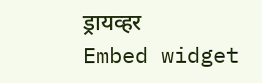ड्रायव्हर
Embed widget